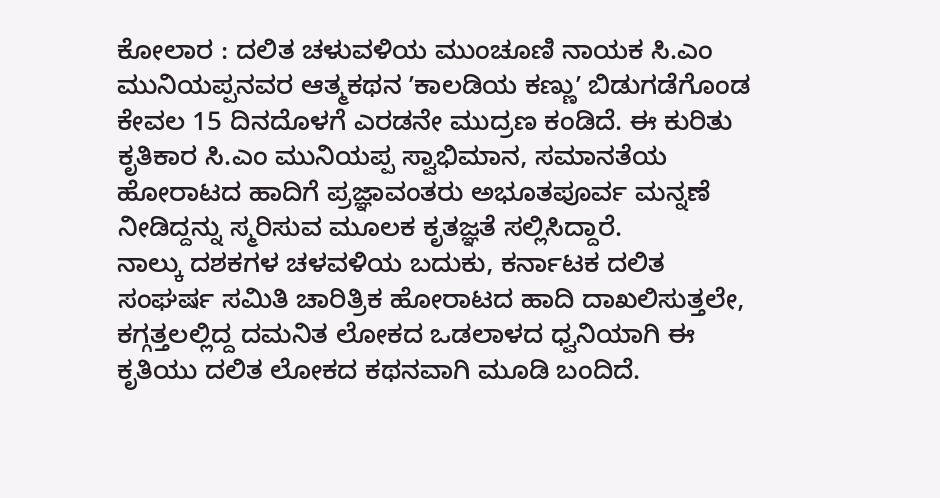ಕೋಲಾರ : ದಲಿತ ಚಳುವಳಿಯ ಮುಂಚೂಣಿ ನಾಯಕ ಸಿ.ಎಂ ಮುನಿಯಪ್ಪನವರ ಆತ್ಮಕಥನ ʼಕಾಲಡಿಯ ಕಣ್ಣುʼ ಬಿಡುಗಡೆಗೊಂಡ ಕೇವಲ 15 ದಿನದೊಳಗೆ ಎರಡನೇ ಮುದ್ರಣ ಕಂಡಿದೆ. ಈ ಕುರಿತು ಕೃತಿಕಾರ ಸಿ.ಎಂ ಮುನಿಯಪ್ಪ ಸ್ವಾಭಿಮಾನ, ಸಮಾನತೆಯ ಹೋರಾಟದ ಹಾದಿಗೆ ಪ್ರಜ್ಞಾವಂತರು ಅಭೂತಪೂರ್ವ ಮನ್ನಣೆ ನೀಡಿದ್ದನ್ನು ಸ್ಮರಿಸುವ ಮೂಲಕ ಕೃತಜ್ಞತೆ ಸಲ್ಲಿಸಿದ್ದಾರೆ.
ನಾಲ್ಕು ದಶಕಗಳ ಚಳವಳಿಯ ಬದುಕು, ಕರ್ನಾಟಕ ದಲಿತ ಸಂಘರ್ಷ ಸಮಿತಿ ಚಾರಿತ್ರಿಕ ಹೋರಾಟದ ಹಾದಿ ದಾಖಲಿಸುತ್ತಲೇ, ಕಗ್ಗತ್ತಲಲ್ಲಿದ್ದ ದಮನಿತ ಲೋಕದ ಒಡಲಾಳದ ಧ್ವನಿಯಾಗಿ ಈ ಕೃತಿಯು ದಲಿತ ಲೋಕದ ಕಥನವಾಗಿ ಮೂಡಿ ಬಂದಿದೆ.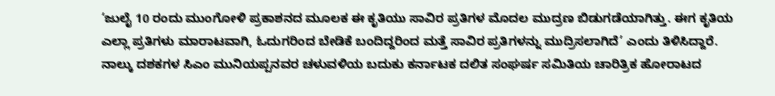‘ಜುಲೈ 10 ರಂದು ಮುಂಗೋಳಿ ಪ್ರಕಾಶನದ ಮೂಲಕ ಈ ಕೃತಿಯು ಸಾವಿರ ಪ್ರತಿಗಳ ಮೊದಲ ಮುದ್ರಣ ಬಿಡುಗಡೆಯಾಗಿತ್ತು. ಈಗ ಕೃತಿಯ ಎಲ್ಲಾ ಪ್ರತಿಗಳು ಮಾರಾಟವಾಗಿ, ಓದುಗರಿಂದ ಬೇಡಿಕೆ ಬಂದಿದ್ದರಿಂದ ಮತ್ತೆ ಸಾವಿರ ಪ್ರತಿಗಳನ್ನು ಮುದ್ರಿಸಲಾಗಿದೆ’ ಎಂದು ತಿಳಿಸಿದ್ದಾರೆ.
ನಾಲ್ಕು ದಶಕಗಳ ಸಿಎಂ ಮುನಿಯಪ್ಪನವರ ಚಳುವಳಿಯ ಬದುಕು ಕರ್ನಾಟಕ ದಲಿತ ಸಂಘರ್ಷ ಸಮಿತಿಯ ಚಾರಿತ್ರಿಕ ಹೋರಾಟದ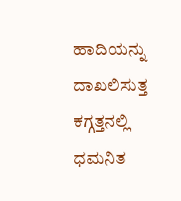ಹಾದಿಯನ್ನು ದಾಖಲಿಸುತ್ತ ಕಗ್ಗತ್ತನಲ್ಲಿ ಧಮನಿತ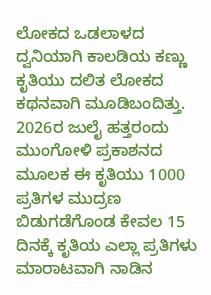ಲೋಕದ ಒಡಲಾಳದ ದ್ವನಿಯಾಗಿ ಕಾಲಡಿಯ ಕಣ್ಣು ಕೃತಿಯು ದಲಿತ ಲೋಕದ ಕಥನವಾಗಿ ಮೂಡಿಬಂದಿತ್ತು.
2026ರ ಜುಲೈ ಹತ್ತರಂದು ಮುಂಗೋಳಿ ಪ್ರಕಾಶನದ ಮೂಲಕ ಈ ಕೃತಿಯು 1000 ಪ್ರತಿಗಳ ಮುದ್ರಣ ಬಿಡುಗಡೆಗೊಂಡ ಕೇವಲ 15 ದಿನಕ್ಕೆ ಕೃತಿಯ ಎಲ್ಲಾ ಪ್ರತಿಗಳು ಮಾರಾಟವಾಗಿ ನಾಡಿನ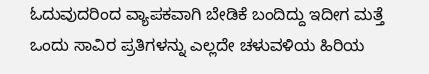ಓದುವುದರಿಂದ ವ್ಯಾಪಕವಾಗಿ ಬೇಡಿಕೆ ಬಂದಿದ್ದು ಇದೀಗ ಮತ್ತೆ ಒಂದು ಸಾವಿರ ಪ್ರತಿಗಳನ್ನು ಎಲ್ಲದೇ ಚಳುವಳಿಯ ಹಿರಿಯ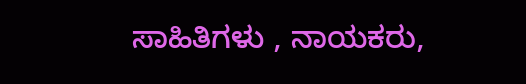ಸಾಹಿತಿಗಳು , ನಾಯಕರು,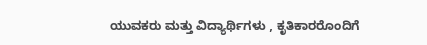ಯುವಕರು ಮತ್ತು ವಿದ್ಯಾರ್ಥಿಗಳು , ಕೃತಿಕಾರರೊಂದಿಗೆ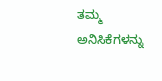ತಮ್ಮ ಅನಿಸಿಕೆಗಳನ್ನು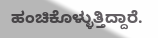ಹಂಚಿಕೊಳ್ಳುತ್ತಿದ್ದಾರೆ.